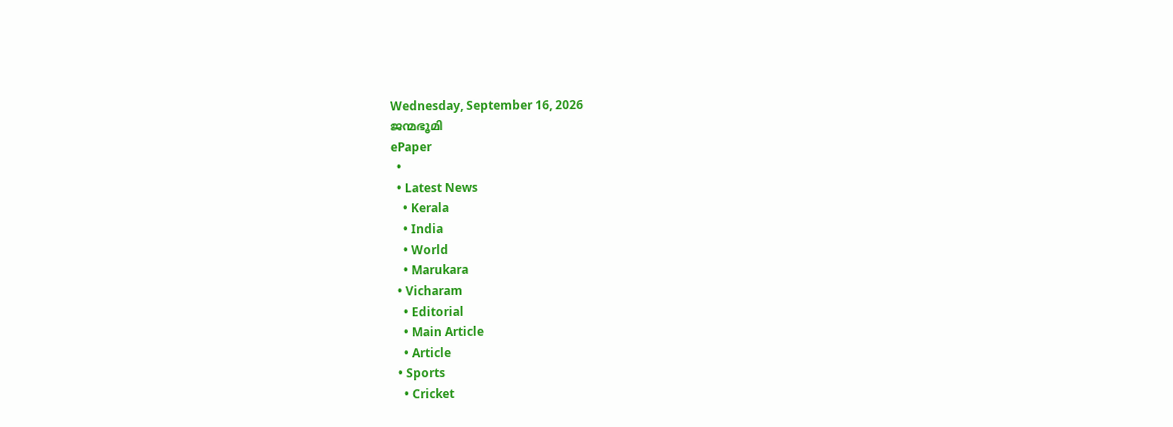Wednesday, September 16, 2026
ജന്മഭൂമി
ePaper
  •
  • Latest News
    • Kerala
    • India
    • World
    • Marukara
  • Vicharam
    • Editorial
    • Main Article
    • Article
  • Sports
    • Cricket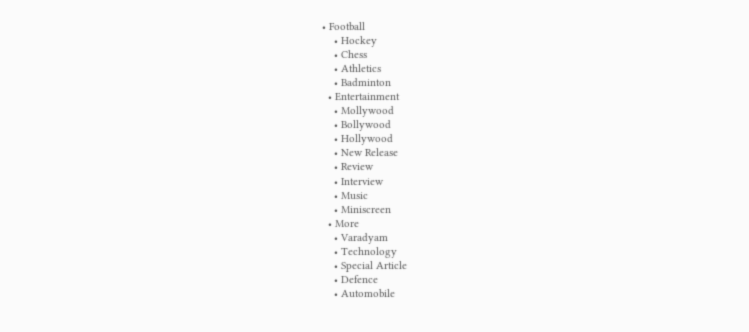• Football
    • Hockey
    • Chess
    • Athletics
    • Badminton
  • Entertainment
    • Mollywood
    • Bollywood
    • Hollywood
    • New Release
    • Review
    • Interview
    • Music
    • Miniscreen
  • More
    • Varadyam
    • Technology
    • Special Article
    • Defence
    • Automobile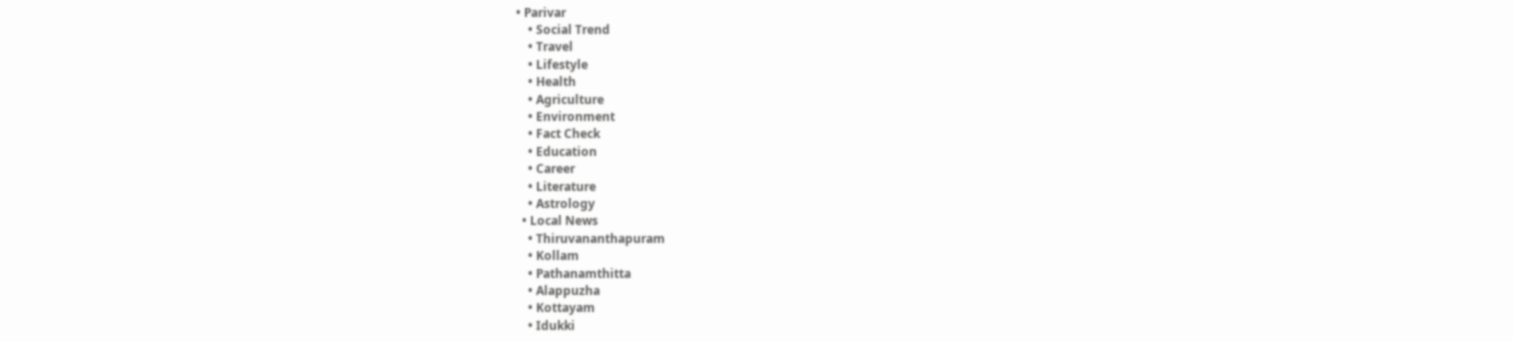• Parivar
    • Social Trend
    • Travel
    • Lifestyle
    • Health
    • Agriculture
    • Environment
    • Fact Check
    • Education
    • Career
    • Literature
    • Astrology
  • Local News
    • Thiruvananthapuram
    • Kollam
    • Pathanamthitta
    • Alappuzha
    • Kottayam
    • Idukki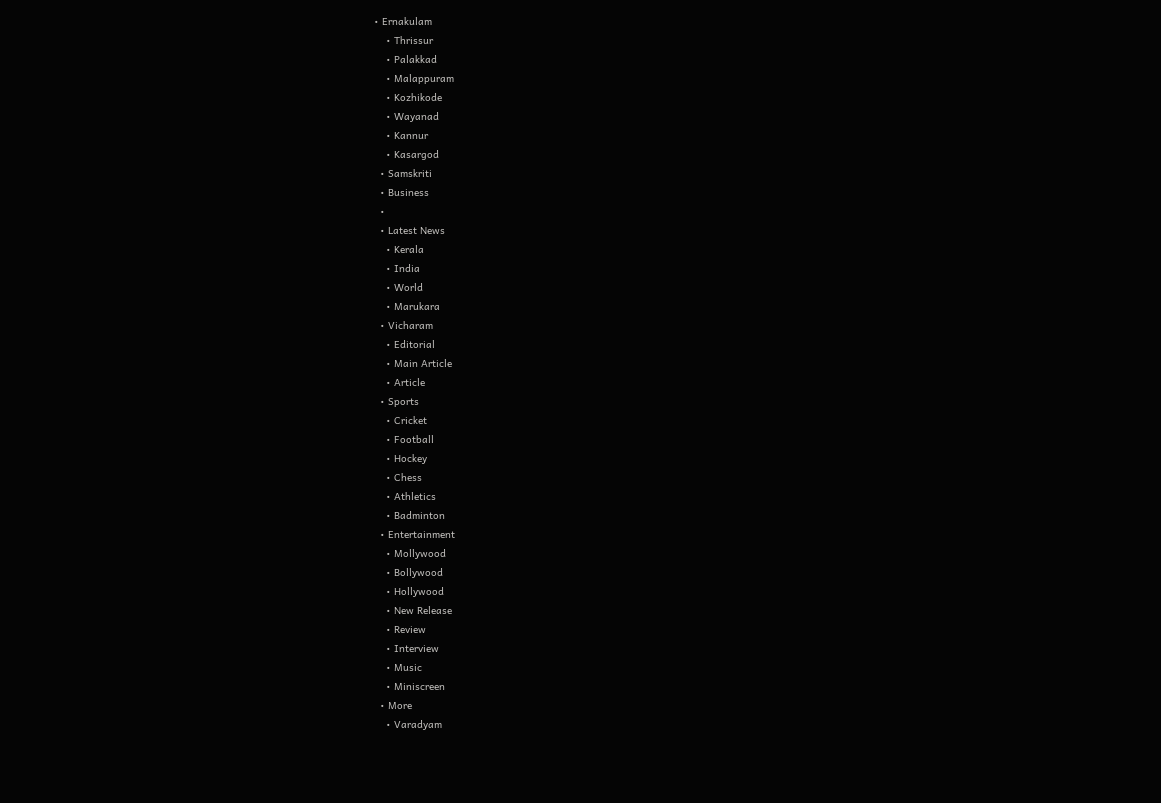• Ernakulam
    • Thrissur
    • Palakkad
    • Malappuram
    • Kozhikode
    • Wayanad
    • Kannur
    • Kasargod
  • Samskriti
  • Business
  •
  • Latest News
    • Kerala
    • India
    • World
    • Marukara
  • Vicharam
    • Editorial
    • Main Article
    • Article
  • Sports
    • Cricket
    • Football
    • Hockey
    • Chess
    • Athletics
    • Badminton
  • Entertainment
    • Mollywood
    • Bollywood
    • Hollywood
    • New Release
    • Review
    • Interview
    • Music
    • Miniscreen
  • More
    • Varadyam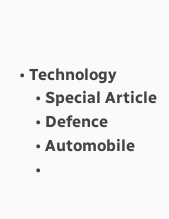• Technology
    • Special Article
    • Defence
    • Automobile
    •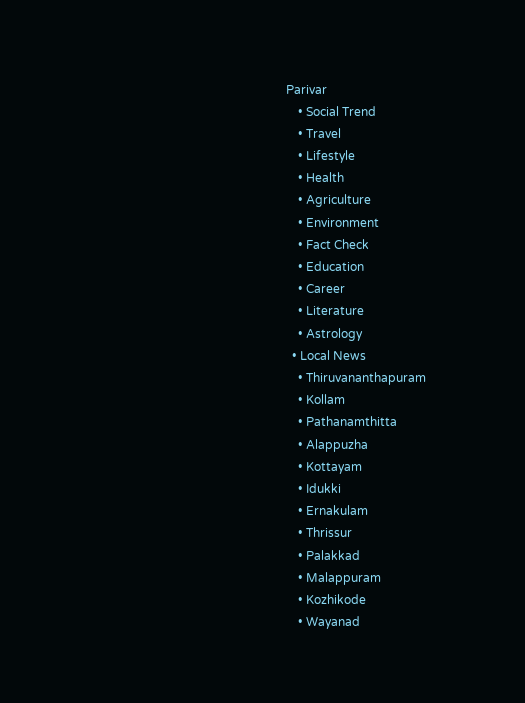Parivar
    • Social Trend
    • Travel
    • Lifestyle
    • Health
    • Agriculture
    • Environment
    • Fact Check
    • Education
    • Career
    • Literature
    • Astrology
  • Local News
    • Thiruvananthapuram
    • Kollam
    • Pathanamthitta
    • Alappuzha
    • Kottayam
    • Idukki
    • Ernakulam
    • Thrissur
    • Palakkad
    • Malappuram
    • Kozhikode
    • Wayanad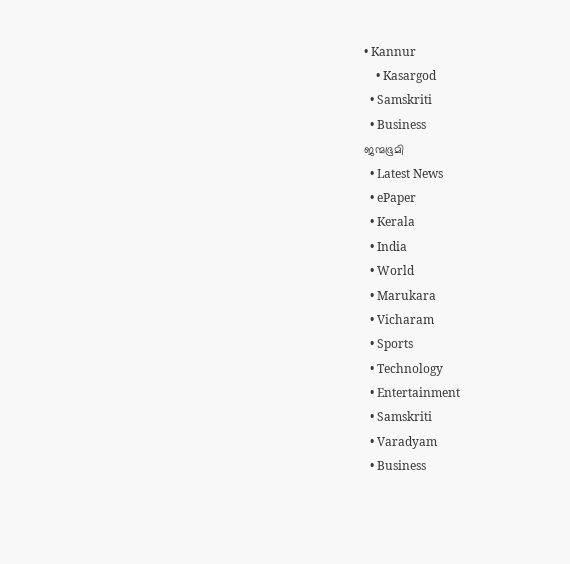• Kannur
    • Kasargod
  • Samskriti
  • Business
ജന്മഭൂമി
  • Latest News
  • ePaper
  • Kerala
  • India
  • World
  • Marukara
  • Vicharam
  • Sports
  • Technology
  • Entertainment
  • Samskriti
  • Varadyam
  • Business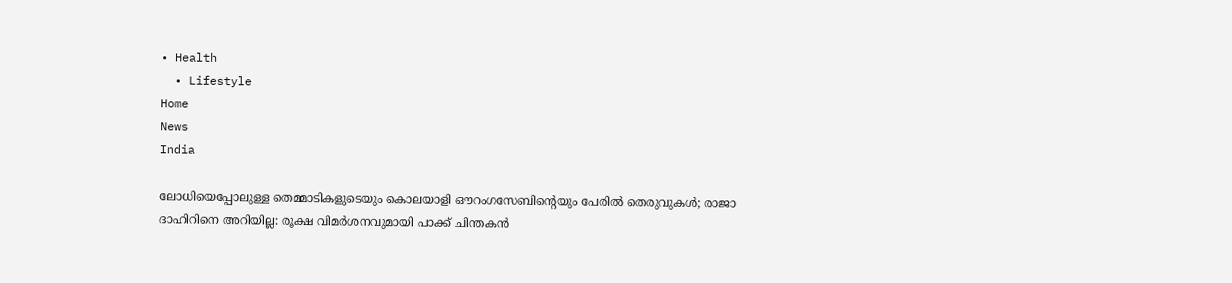• Health
  • Lifestyle
Home
News
India

ലോധിയെപ്പോലുള്ള തെമ്മാടികളുടെയും കൊലയാളി ഔറംഗസേബിന്റെയും പേരില്‍ തെരുവുകള്‍; രാജാ ദാഹിറിനെ അറിയില്ല: രൂക്ഷ വിമര്‍ശനവുമായി പാക്ക് ചിന്തകന്‍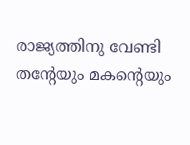രാജ്യത്തിനു വേണ്ടി തന്റേയും മകന്റെയും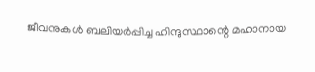ജീവനുകള്‍ ബലിയര്‍പ്പിച്ച ഹിന്ദുസ്ഥാന്റെ മഹാനായ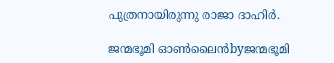പുത്രനായിരുന്നു രാജാ ദാഹിര്‍.

ജന്മഭൂമി ഓണ്‍ലൈന്‍byജന്മഭൂമി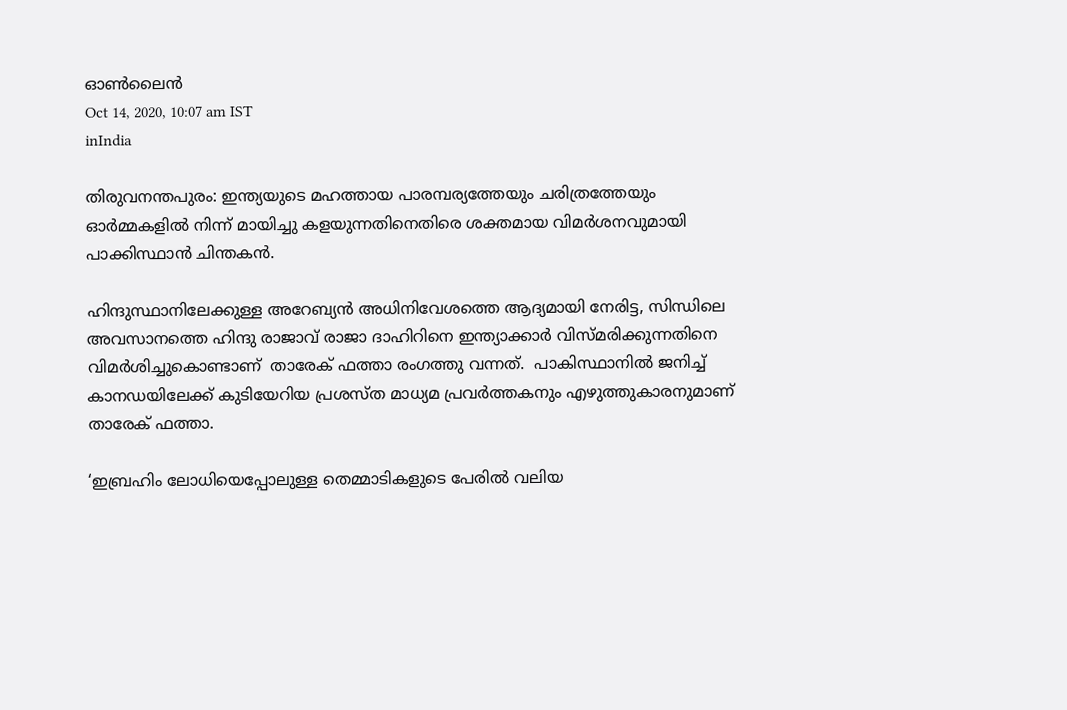ഓണ്‍ലൈന്‍
Oct 14, 2020, 10:07 am IST
inIndia

തിരുവനന്തപുരം: ഇന്ത്യയുടെ മഹത്തായ പാരമ്പര്യത്തേയും ചരിത്രത്തേയും ഓര്‍മ്മകളില്‍ നിന്ന് മായിച്ചു കളയുന്നതിനെതിരെ ശക്തമായ വിമര്‍ശനവുമായി പാക്കിസ്ഥാന്‍ ചിന്തകന്‍.

ഹിന്ദുസ്ഥാനിലേക്കുള്ള അറേബ്യന്‍ അധിനിവേശത്തെ ആദ്യമായി നേരിട്ട, സിന്ധിലെ അവസാനത്തെ ഹിന്ദു രാജാവ് രാജാ ദാഹിറിനെ ഇന്ത്യാക്കാര്‍ വിസ്മരിക്കുന്നതിനെ വിമര്‍ശിച്ചുകൊണ്ടാണ്  താരേക് ഫത്താ രംഗത്തു വന്നത്.  പാകിസ്ഥാനില്‍ ജനിച്ച് കാനഡയിലേക്ക് കുടിയേറിയ പ്രശസ്ത മാധ്യമ പ്രവര്‍ത്തകനും എഴുത്തുകാരനുമാണ് താരേക് ഫത്താ.

‘ഇബ്രഹിം ലോധിയെപ്പോലുള്ള തെമ്മാടികളുടെ പേരില്‍ വലിയ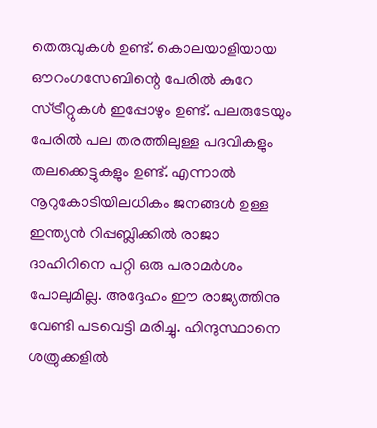തെരുവുകള്‍ ഉണ്ട്. കൊലയാളിയായ ഔറംഗസേബിന്റെ പേരില്‍ കുറേ സ്ട്രീറ്റുകള്‍ ഇപ്പോഴും ഉണ്ട്. പലരുടേയും പേരില്‍ പല തരത്തിലുള്ള പദവികളും തലക്കെട്ടുകളും ഉണ്ട്. എന്നാല്‍ നൂറുകോടിയിലധികം ജനങ്ങള്‍ ഉള്ള ഇന്ത്യന്‍ റിപ്പബ്ലിക്കില്‍ രാജാ ദാഹിറിനെ പറ്റി ഒരു പരാമര്‍ശം പോലുമില്ല. അദ്ദേഹം ഈ രാജ്യത്തിനു വേണ്ടി പടവെട്ടി മരിച്ചു. ഹിന്ദുസ്ഥാനെ ശത്രുക്കളില്‍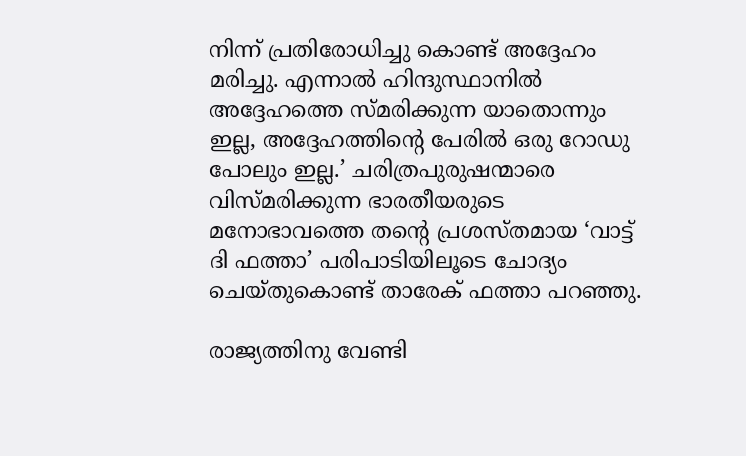നിന്ന് പ്രതിരോധിച്ചു കൊണ്ട് അദ്ദേഹം മരിച്ചു. എന്നാല്‍ ഹിന്ദുസ്ഥാനില്‍ അദ്ദേഹത്തെ സ്മരിക്കുന്ന യാതൊന്നും ഇല്ല, അദ്ദേഹത്തിന്റെ പേരില്‍ ഒരു റോഡു പോലും ഇല്ല.’ ചരിത്രപുരുഷന്മാരെ വിസ്മരിക്കുന്ന ഭാരതീയരുടെ മനോഭാവത്തെ തന്റെ പ്രശസ്തമായ ‘വാട്ട് ദി ഫത്താ’ പരിപാടിയിലൂടെ ചോദ്യം ചെയ്തുകൊണ്ട് താരേക് ഫത്താ പറഞ്ഞു.

രാജ്യത്തിനു വേണ്ടി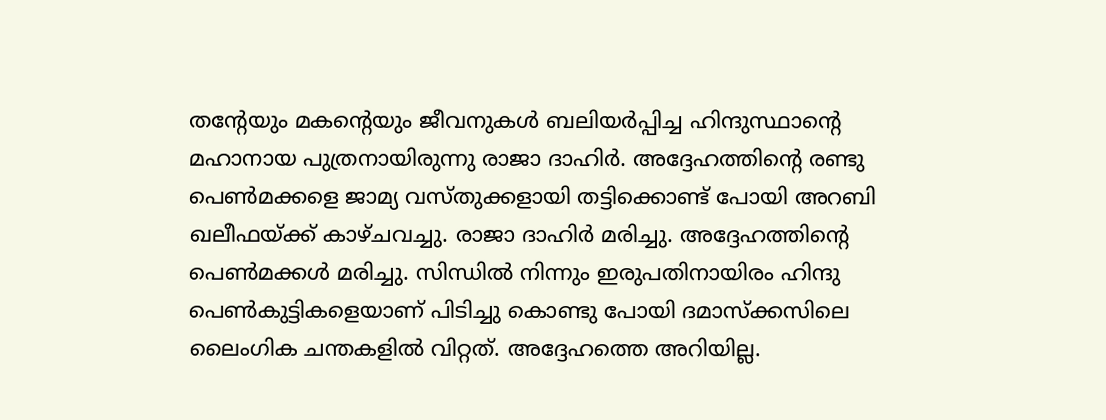തന്റേയും മകന്റെയും ജീവനുകള്‍ ബലിയര്‍പ്പിച്ച ഹിന്ദുസ്ഥാന്റെ മഹാനായ പുത്രനായിരുന്നു രാജാ ദാഹിര്‍. അദ്ദേഹത്തിന്റെ രണ്ടു പെണ്‍മക്കളെ ജാമ്യ വസ്തുക്കളായി തട്ടിക്കൊണ്ട് പോയി അറബി ഖലീഫയ്‌ക്ക് കാഴ്ചവച്ചു. രാജാ ദാഹിര്‍ മരിച്ചു. അദ്ദേഹത്തിന്റെ പെണ്‍മക്കള്‍ മരിച്ചു. സിന്ധില്‍ നിന്നും ഇരുപതിനായിരം ഹിന്ദു പെണ്‍കുട്ടികളെയാണ് പിടിച്ചു കൊണ്ടു പോയി ദമാസ്‌ക്കസിലെ ലൈംഗിക ചന്തകളില്‍ വിറ്റത്. അദ്ദേഹത്തെ അറിയില്ല.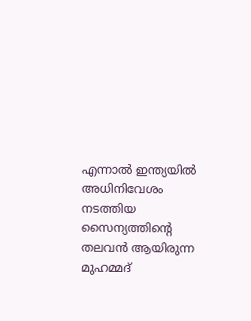എന്നാല്‍ ഇന്ത്യയില്‍ അധിനിവേശം നടത്തിയ സൈന്യത്തിന്റെ തലവന്‍ ആയിരുന്ന മുഹമ്മദ്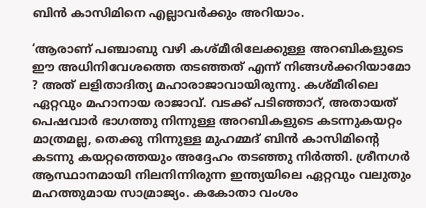ബിന്‍ കാസിമിനെ എല്ലാവര്‍ക്കും അറിയാം.

‘ആരാണ് പഞ്ചാബു വഴി കശ്മീരിലേക്കുള്ള അറബികളുടെ ഈ അധിനിവേശത്തെ തടഞ്ഞത് എന്ന് നിങ്ങള്‍ക്കറിയാമോ ? അത് ലളിതാദിത്യ മഹാരാജാവായിരുന്നു. കശ്മീരിലെ ഏറ്റവും മഹാനായ രാജാവ്. വടക്ക് പടിഞ്ഞാറ്, അതായത് പെഷവാര്‍ ഭാഗത്തു നിന്നുള്ള അറബികളുടെ കടന്നുകയറ്റം മാത്രമല്ല, തെക്കു നിന്നുള്ള മുഹമ്മദ് ബിന്‍ കാസിമിന്റെ കടന്നു കയറ്റത്തെയും അദ്ദേഹം തടഞ്ഞു നിര്‍ത്തി. ശ്രീനഗര്‍ ആസ്ഥാനമായി നിലനിന്നിരുന്ന ഇന്ത്യയിലെ ഏറ്റവും വലുതും മഹത്തുമായ സാമ്രാജ്യം. കകോതാ വംശം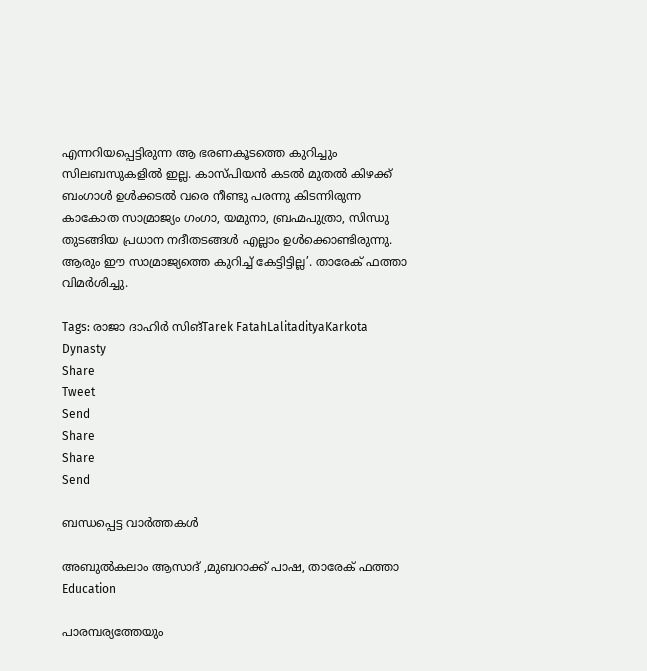എന്നറിയപ്പെട്ടിരുന്ന ആ ഭരണകൂടത്തെ കുറിച്ചും സിലബസുകളില്‍ ഇല്ല. കാസ്പിയന്‍ കടല്‍ മുതല്‍ കിഴക്ക് ബംഗാള്‍ ഉള്‍ക്കടല്‍ വരെ നീണ്ടു പരന്നു കിടന്നിരുന്ന കാകോത സാമ്രാജ്യം ഗംഗാ, യമുനാ, ബ്രഹ്മപുത്രാ, സിന്ധു തുടങ്ങിയ പ്രധാന നദീതടങ്ങള്‍ എല്ലാം ഉള്‍ക്കൊണ്ടിരുന്നു. ആരും ഈ സാമ്രാജ്യത്തെ കുറിച്ച് കേട്ടിട്ടില്ല’. താരേക് ഫത്താ വിമര്‍ശിച്ചു.

Tags: രാജാ ദാഹിർ സിങ്Tarek FatahLalitadityaKarkota Dynasty
Share
Tweet
Send
Share
Share
Send

ബന്ധപ്പെട്ട വാര്‍ത്തകള്‍

അബുല്‍കലാം ആസാദ് ,മുബറാക്ക് പാഷ, താരേക് ഫത്താ
Education

പാരമ്പര്യത്തേയും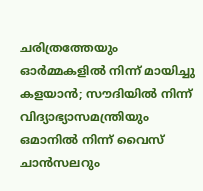ചരിത്രത്തേയും ഓര്‍മ്മകളില്‍ നിന്ന് മായിച്ചു കളയാന്‍; സൗദിയില്‍ നിന്ന് വിദ്യാഭ്യാസമന്ത്രിയും ഒമാനില്‍ നിന്ന് വൈസ് ചാന്‍സലറും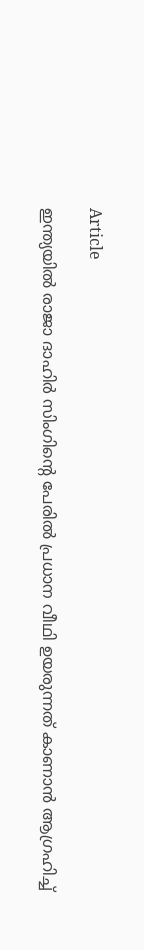Article

ഇന്ത്യയില്‍ രാജാ ദാഹിര്‍ സിംഗിന്റെ പേരില്‍ പ്രധാന വീഥി ഉയരുന്നത് കാണാന്‍ ആഗ്രഹിച്ച്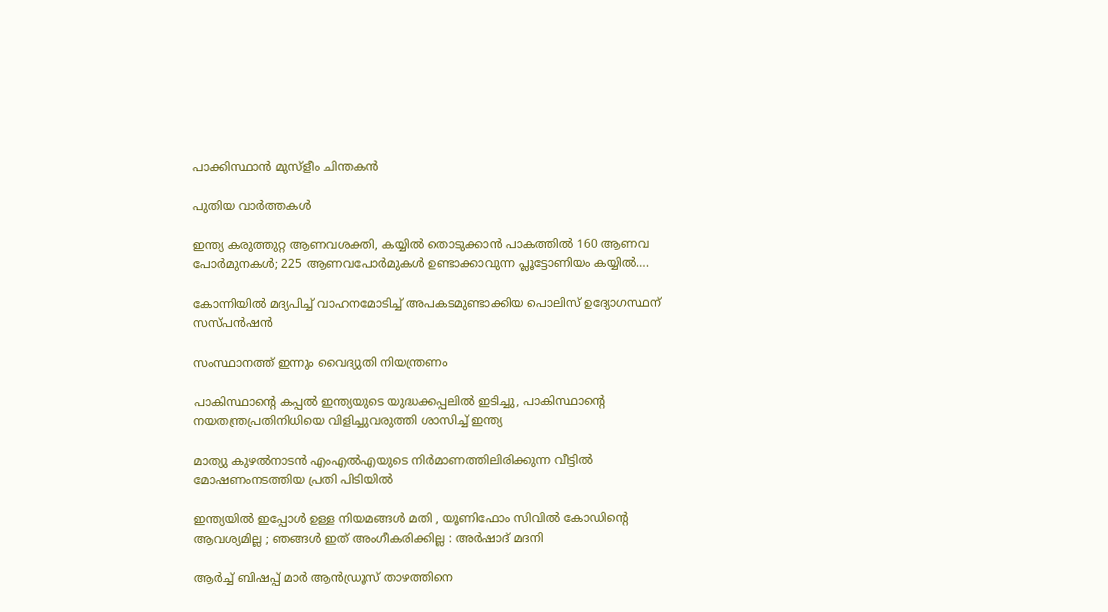പാക്കിസ്ഥാന്‍ മുസ്‌ളീം ചിന്തകന്‍

പുതിയ വാര്‍ത്തകള്‍

ഇന്ത്യ കരുത്തുറ്റ ആണവശക്തി, കയ്യില്‍ തൊടുക്കാന്‍ പാകത്തില്‍ 160 ആണവ പോര്‍മുനകള്‍; 225 ആണവപോര്‍മുകള്‍ ഉണ്ടാക്കാവുന്ന പ്ലൂട്ടോണിയം കയ്യില്‍….

കോന്നിയില്‍ മദ്യപിച്ച് വാഹനമോടിച്ച് അപകടമുണ്ടാക്കിയ പൊലിസ് ഉദ്യോഗസ്ഥന് സസ്പന്‍ഷന്‍

സംസ്ഥാനത്ത് ഇന്നും വൈദ്യുതി നിയന്ത്രണം

പാകിസ്ഥാന്റെ കപ്പല്‍ ഇന്ത്യയുടെ യുദ്ധക്കപ്പലില്‍ ഇടിച്ചു, പാകിസ്ഥാന്റെ നയതന്ത്രപ്രതിനിധിയെ വിളിച്ചുവരുത്തി ശാസിച്ച് ഇന്ത്യ

മാത്യു കുഴല്‍നാടന്‍ എംഎല്‍എയുടെ നിര്‍മാണത്തിലിരിക്കുന്ന വീട്ടില്‍ മോഷണംനടത്തിയ പ്രതി പിടിയില്‍

ഇന്ത്യയിൽ ഇപ്പോൾ ഉള്ള നിയമങ്ങൾ മതി , യൂണിഫോം സിവിൽ കോഡിന്റെ ആവശ്യമില്ല ; ഞങ്ങൾ ഇത് അംഗീകരിക്കില്ല : അർഷാദ് മദനി

ആർച്ച് ബിഷപ്പ് മാർ ആൻഡ്രൂസ് താഴത്തിനെ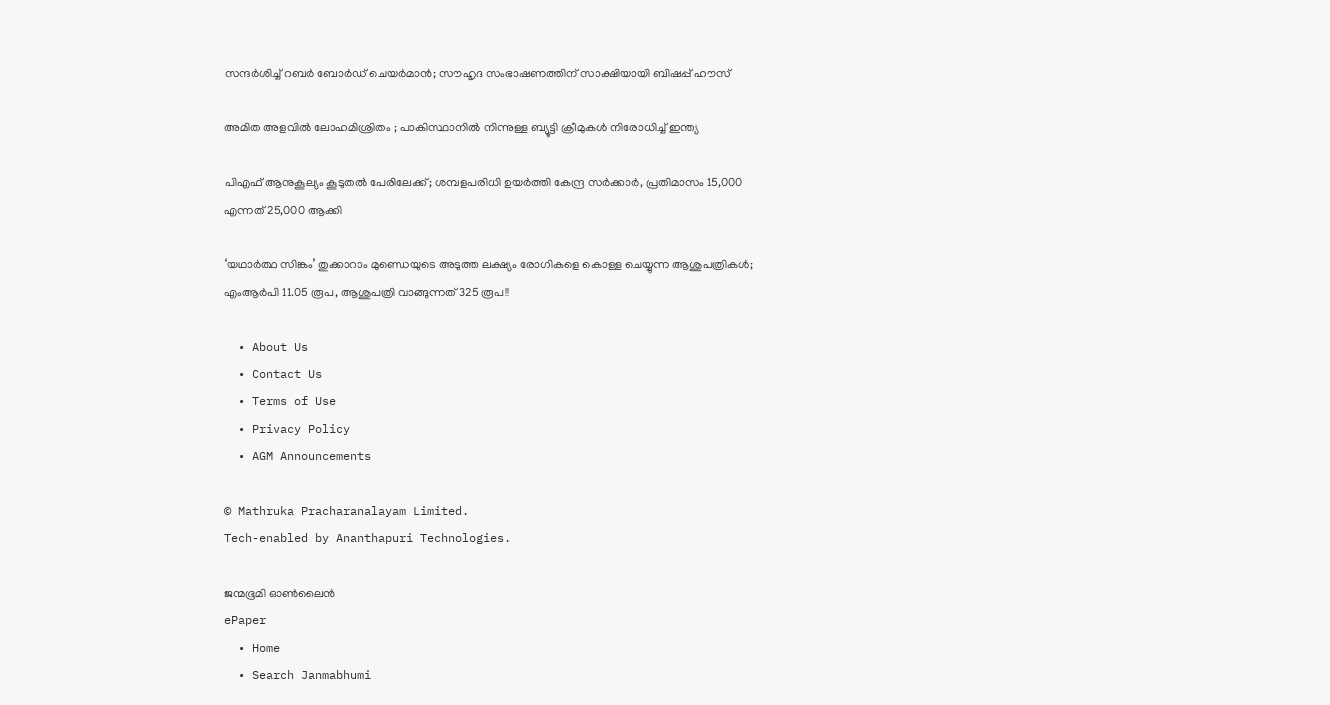സന്ദർശിച്ച് റബർ ബോർഡ് ചെയർമാൻ; സൗഹൃദ സംഭാഷണത്തിന് സാക്ഷിയായി ബിഷപ്പ് ഹൗസ്

അമിത അളവിൽ ലോഹമിശ്രിതം ; പാകിസ്ഥാനിൽ നിന്നുള്ള ബ്യൂട്ടി ക്രീമുകൾ നിരോധിച്ച് ഇന്ത്യ

പിഎഫ് ആനുകൂല്യം കൂടുതൽ പേരിലേക്ക്; ശമ്പളപരിധി ഉയർത്തി കേന്ദ്ര സർക്കാർ, പ്രതിമാസം 15,000 എന്നത് 25,000 ആക്കി

‘യഥാർത്ഥ സിങ്കം’ തുക്കാറാം മുണ്ഡെയുടെ അടുത്ത ലക്ഷ്യം രോഗികളെ കൊള്ള ചെയ്യുന്ന ആശുപത്രികൾ; എംആർപി 11.05 രൂപ, ആശുപത്രി വാങ്ങുന്നത് 325 രൂപ!!

  • About Us
  • Contact Us
  • Terms of Use
  • Privacy Policy
  • AGM Announcements

© Mathruka Pracharanalayam Limited.
Tech-enabled by Ananthapuri Technologies.

ജന്മഭൂമി ഓണ്‍ലൈന്‍
ePaper
  • Home
  • Search Janmabhumi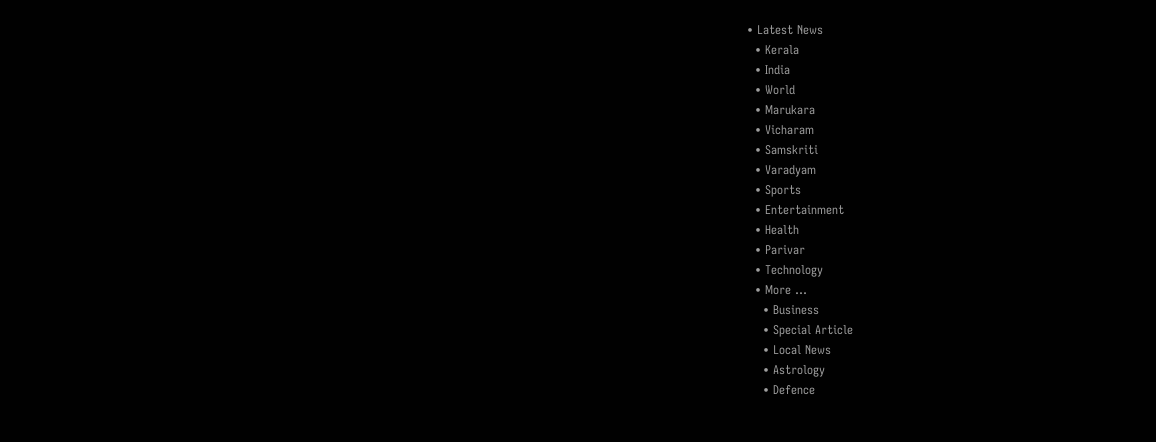• Latest News
  • Kerala
  • India
  • World
  • Marukara
  • Vicharam
  • Samskriti
  • Varadyam
  • Sports
  • Entertainment
  • Health
  • Parivar
  • Technology
  • More …
    • Business
    • Special Article
    • Local News
    • Astrology
    • Defence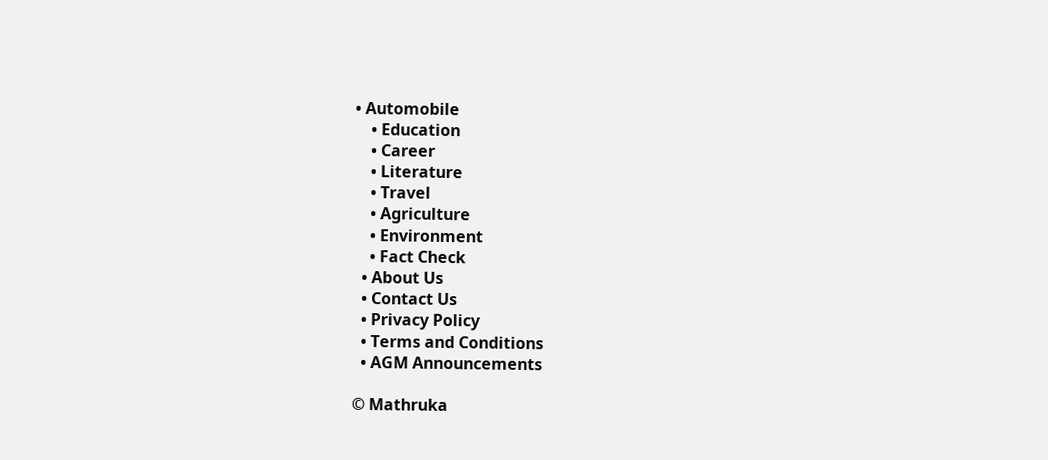• Automobile
    • Education
    • Career
    • Literature
    • Travel
    • Agriculture
    • Environment
    • Fact Check
  • About Us
  • Contact Us
  • Privacy Policy
  • Terms and Conditions
  • AGM Announcements

© Mathruka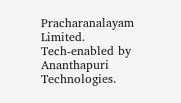Pracharanalayam Limited.
Tech-enabled by Ananthapuri Technologies.